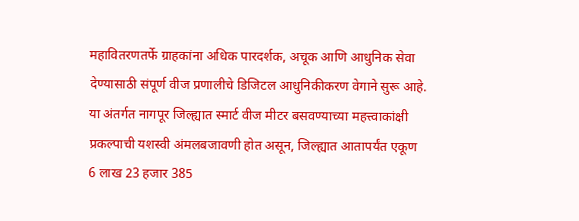महावितरणतर्फे ग्राहकांना अधिक पारदर्शक, अचूक आणि आधुनिक सेवा देण्यासाठी संपूर्ण वीज प्रणालीचे डिजिटल आधुनिकीकरण वेगाने सुरू आहे. या अंतर्गत नागपूर जिल्ह्यात स्मार्ट वीज मीटर बसवण्याच्या महत्त्वाकांक्षी प्रकल्पाची यशस्वी अंमलबजावणी होत असून, जिल्ह्यात आतापर्यंत एकूण 6 लाख 23 हजार 385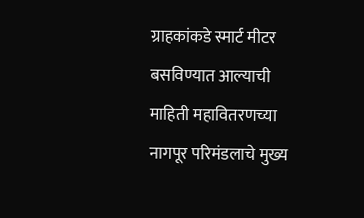ग्राहकांकडे स्मार्ट मीटर बसविण्यात आल्याची माहिती महावितरणच्या नागपूर परिमंडलाचे मुख्य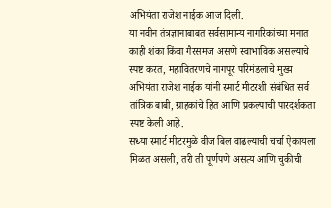अभियंता राजेश नाईक आज दिली.
या नवीन तंत्रज्ञानाबाबत सर्वसामान्य नागरिकांच्या मनात काही शंका किंवा गैरसमज असणे स्वाभाविक असल्याचे स्पष्ट करत, महावितरणचे नागपूर परिमंडलाचे मुख्य अभियंता राजेश नाईक यांनी स्मार्ट मीटरशी संबंधित सर्व तांत्रिक बाबी, ग्राहकांचे हित आणि प्रकल्पाची पारदर्शकता स्पष्ट केली आहे.
सध्या स्मार्ट मीटरमुळे वीज बिल वाढल्याची चर्चा ऐकायला मिळत असली, तरी ती पूर्णपणे असत्य आणि चुकीची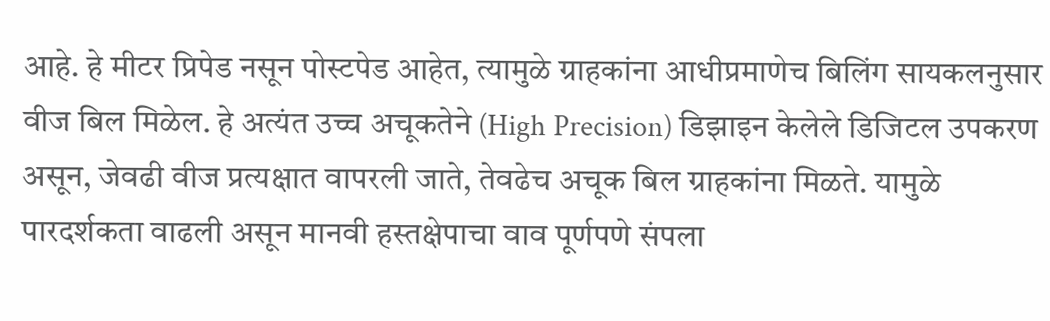आहे. हे मीटर प्रिपेड नसून पोस्टपेड आहेत, त्यामुळे ग्राहकांना आधीप्रमाणेच बिलिंग सायकलनुसार वीज बिल मिळेल. हे अत्यंत उच्च अचूकतेने (High Precision) डिझाइन केलेले डिजिटल उपकरण असून, जेवढी वीज प्रत्यक्षात वापरली जाते, तेवढेच अचूक बिल ग्राहकांना मिळते. यामुळे पारदर्शकता वाढली असून मानवी हस्तक्षेपाचा वाव पूर्णपणे संपला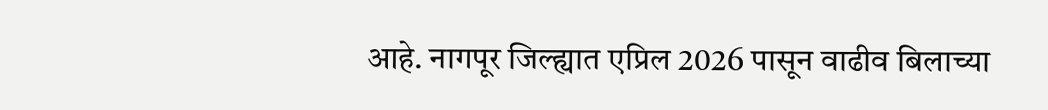आहे. नागपूर जिल्ह्यात एप्रिल 2026 पासून वाढीव बिलाच्या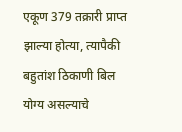एकूण 379 तक्रारी प्राप्त झाल्या होत्या, त्यापैकी बहुतांश ठिकाणी बिल योग्य असल्याचे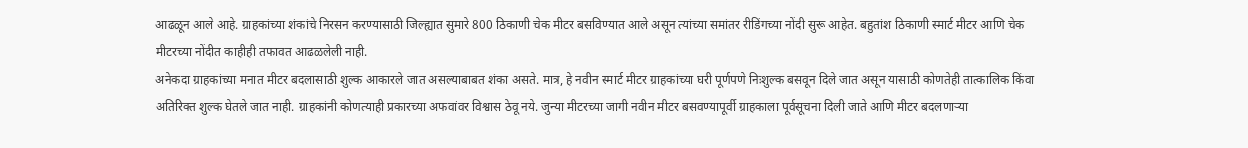आढळून आले आहे. ग्राहकांच्या शंकांचे निरसन करण्यासाठी जिल्ह्यात सुमारे 800 ठिकाणी चेक मीटर बसविण्यात आले असून त्यांच्या समांतर रीडिंगच्या नोंदी सुरू आहेत. बहुतांश ठिकाणी स्मार्ट मीटर आणि चेक मीटरच्या नोंदीत काहीही तफावत आढळलेली नाही.
अनेकदा ग्राहकांच्या मनात मीटर बदलासाठी शुल्क आकारले जात असल्याबाबत शंका असते. मात्र, हे नवीन स्मार्ट मीटर ग्राहकांच्या घरी पूर्णपणे निःशुल्क बसवून दिले जात असून यासाठी कोणतेही तात्कालिक किंवा अतिरिक्त शुल्क घेतले जात नाही. ग्राहकांनी कोणत्याही प्रकारच्या अफवांवर विश्वास ठेवू नये. जुन्या मीटरच्या जागी नवीन मीटर बसवण्यापूर्वी ग्राहकाला पूर्वसूचना दिली जाते आणि मीटर बदलणाऱ्या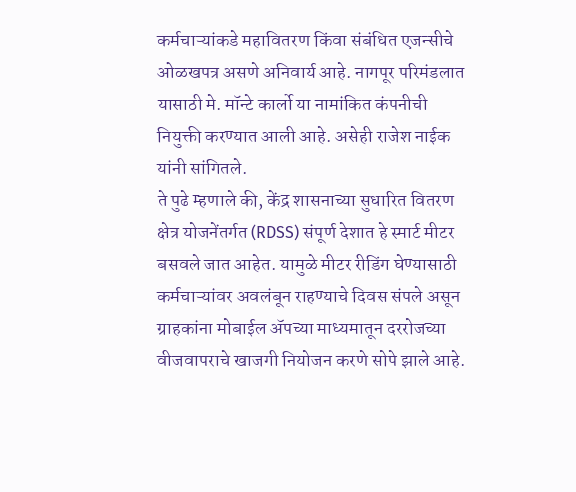कर्मचाऱ्यांकडे महावितरण किंवा संबंधित एजन्सीचे ओळखपत्र असणे अनिवार्य आहे. नागपूर परिमंडलात यासाठी मे. मॉन्टे कार्लो या नामांकित कंपनीची नियुक्ती करण्यात आली आहे. असेही राजेश नाईक यांनी सांगितले.
ते पुढे म्हणाले की, केंद्र शासनाच्या सुधारित वितरण क्षेत्र योजनेंतर्गत (RDSS) संपूर्ण देशात हे स्मार्ट मीटर बसवले जात आहेत. यामुळे मीटर रीडिंग घेण्यासाठी कर्मचाऱ्यांवर अवलंबून राहण्याचे दिवस संपले असून ग्राहकांना मोबाईल ॲपच्या माध्यमातून दररोजच्या वीजवापराचे खाजगी नियोजन करणे सोपे झाले आहे.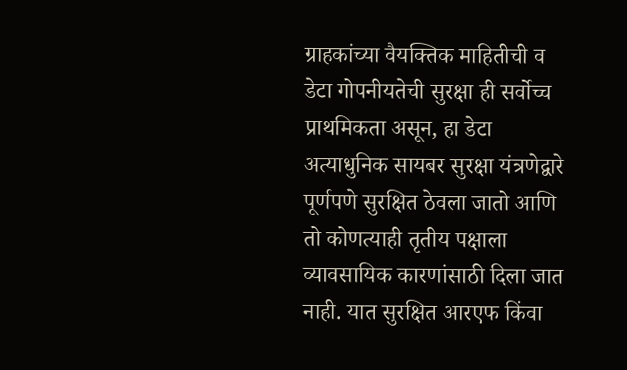ग्राहकांच्या वैयक्तिक माहितीची व डेटा गोपनीयतेची सुरक्षा ही सर्वोच्च प्राथमिकता असून, हा डेटा अत्याधुनिक सायबर सुरक्षा यंत्रणेद्वारे पूर्णपणे सुरक्षित ठेवला जातो आणि तो कोणत्याही तृतीय पक्षाला व्यावसायिक कारणांसाठी दिला जात नाही. यात सुरक्षित आरएफ किंवा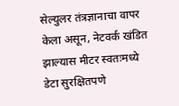सेल्युलर तंत्रज्ञानाचा वापर केला असून, नेटवर्क खंडित झाल्यास मीटर स्वतःमध्ये डेटा सुरक्षितपणे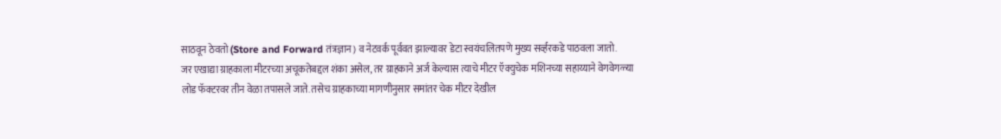साठवून ठेवतो (Store and Forward तंत्रज्ञान) व नेटवर्क पूर्ववत झाल्यावर डेटा स्वयंचलितपणे मुख्य सर्व्हरकडे पाठवला जातो.
जर एखाद्या ग्राहकाला मीटरच्या अचूकतेबद्दल शंका असेल, तर ग्राहकाने अर्ज केल्यास त्याचे मीटर ऍक्युचेक मशिनच्या सहाय्याने वेगवेगळ्या लोड फॅक्टरवर तीन वेळा तपासले जाते. तसेच ग्राहकाच्या मागणीनुसार समांतर चेक मीटर देखील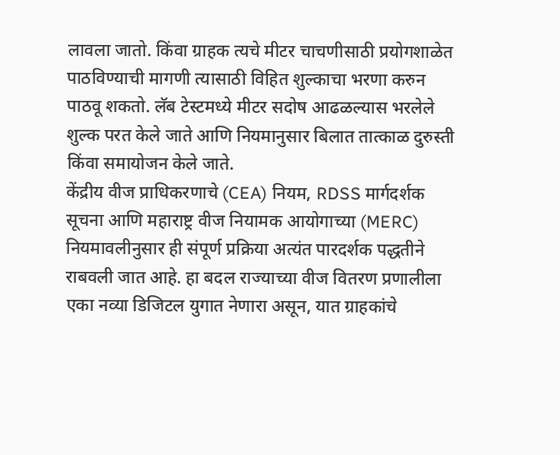लावला जातो. किंवा ग्राहक त्यचे मीटर चाचणीसाठी प्रयोगशाळेत पाठविण्याची मागणी त्यासाठी विहित शुल्काचा भरणा करुन पाठवू शकतो. लॅब टेस्टमध्ये मीटर सदोष आढळल्यास भरलेले शुल्क परत केले जाते आणि नियमानुसार बिलात तात्काळ दुरुस्ती किंवा समायोजन केले जाते.
केंद्रीय वीज प्राधिकरणाचे (CEA) नियम, RDSS मार्गदर्शक सूचना आणि महाराष्ट्र वीज नियामक आयोगाच्या (MERC) नियमावलीनुसार ही संपूर्ण प्रक्रिया अत्यंत पारदर्शक पद्धतीने राबवली जात आहे. हा बदल राज्याच्या वीज वितरण प्रणालीला एका नव्या डिजिटल युगात नेणारा असून, यात ग्राहकांचे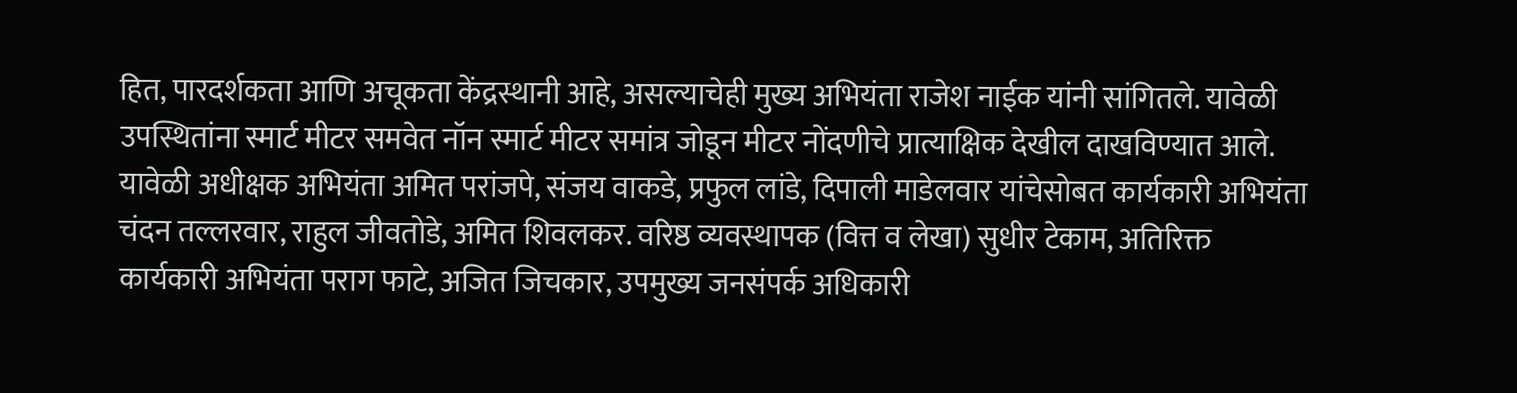हित, पारदर्शकता आणि अचूकता केंद्रस्थानी आहे, असल्याचेही मुख्य अभियंता राजेश नाईक यांनी सांगितले. यावेळी उपस्थितांना स्मार्ट मीटर समवेत नॉन स्मार्ट मीटर समांत्र जोडून मीटर नोंदणीचे प्रात्याक्षिक देखील दाखविण्यात आले. यावेळी अधीक्षक अभियंता अमित परांजपे, संजय वाकडे, प्रफुल लांडे, दिपाली माडेलवार यांचेसोबत कार्यकारी अभियंता चंदन तल्लरवार, राहुल जीवतोडे, अमित शिवलकर. वरिष्ठ व्यवस्थापक (वित्त व लेखा) सुधीर टेकाम, अतिरिक्त कार्यकारी अभियंता पराग फाटे, अजित जिचकार, उपमुख्य जनसंपर्क अधिकारी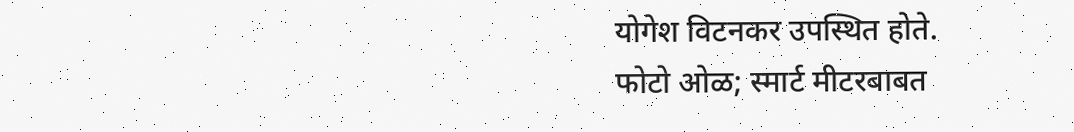योगेश विटनकर उपस्थित होते.
फोटो ओळ; स्मार्ट मीटरबाबत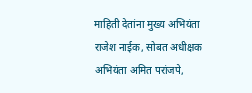माहिती देतांना मुख्य अभियंता राजेश नाईक, सोबत अधीक्षक अभियंता अमित परांजपे,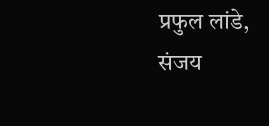प्रफुल लांडे, संजय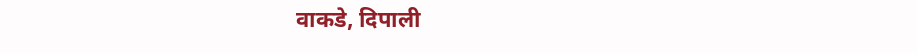वाकडे, दिपाली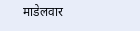माडेलवार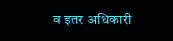व इतर अधिकारी